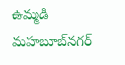ఉమ్మడి మహబూబ్‌నగర్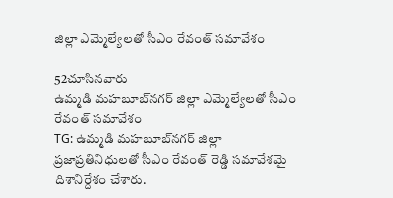జిల్లా ఎమ్మెల్యేలతో సీఎం రేవంత్ సమావేశం

52చూసినవారు
ఉమ్మడి మహబూబ్‌నగర్ జిల్లా ఎమ్మెల్యేలతో సీఎం రేవంత్ సమావేశం
TG: ఉమ్మడి మహబూబ్‌నగర్ జిల్లా ప్రజాప్రతినిధులతో సీఎం రేవంత్ రెడ్డి సమావేశమై దిశానిర్దేశం చేశారు.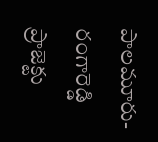పాలమూరు-రంగారెడ్డి ప్రాజెక్టు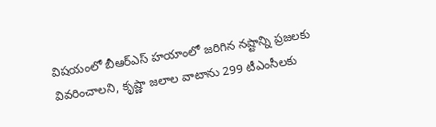విషయంలో బీఆర్ఎస్ హయాంలో జరిగిన నష్టాన్ని ప్రజలకు వివరించాలని, కృష్ణా జలాల వాటాను 299 టీఎంసీలకు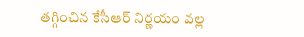తగ్గించిన కేసీఆర్ నిర్ణయం వల్ల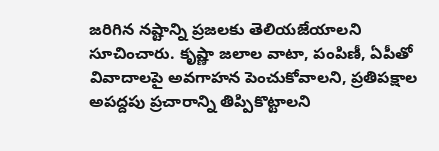జరిగిన నష్టాన్ని ప్రజలకు తెలియజేయాలని సూచించారు. కృష్ణా జలాల వాటా, పంపిణీ, ఏపీతో వివాదాలపై అవగాహన పెంచుకోవాలని, ప్రతిపక్షాల అపద్దపు ప్రచారాన్ని తిప్పికొట్టాలని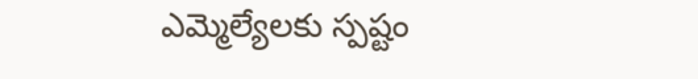ఎమ్మెల్యేలకు స్పష్టం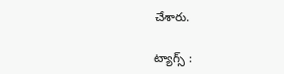చేశారు.

ట్యాగ్స్ :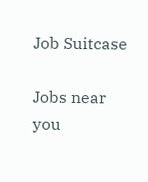Job Suitcase

Jobs near you